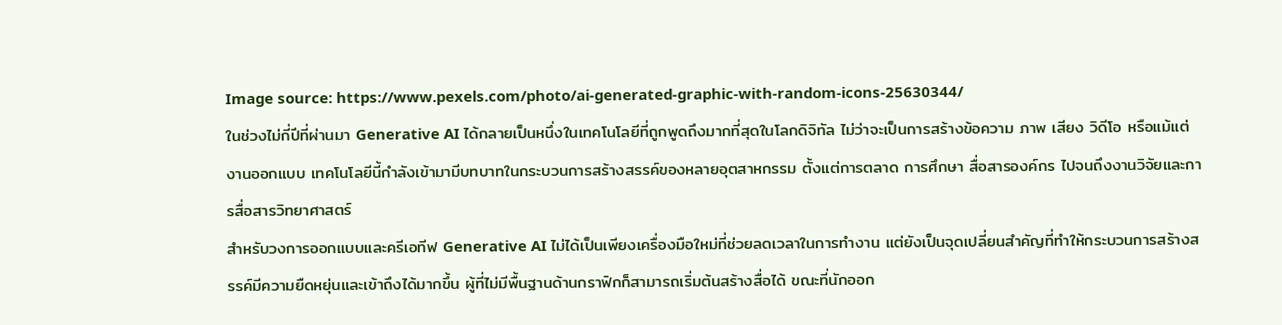Image source: https://www.pexels.com/photo/ai-generated-graphic-with-random-icons-25630344/
ในช่วงไม่กี่ปีที่ผ่านมา Generative AI ได้กลายเป็นหนึ่งในเทคโนโลยีที่ถูกพูดถึงมากที่สุดในโลกดิจิทัล ไม่ว่าจะเป็นการสร้างข้อความ ภาพ เสียง วิดีโอ หรือแม้แต่งานออกแบบ เทคโนโลยีนี้กำลังเข้ามามีบทบาทในกระบวนการสร้างสรรค์ของหลายอุตสาหกรรม ตั้งแต่การตลาด การศึกษา สื่อสารองค์กร ไปจนถึงงานวิจัยและการสื่อสารวิทยาศาสตร์
สำหรับวงการออกแบบและครีเอทีฟ Generative AI ไม่ได้เป็นเพียงเครื่องมือใหม่ที่ช่วยลดเวลาในการทำงาน แต่ยังเป็นจุดเปลี่ยนสำคัญที่ทำให้กระบวนการสร้างสรรค์มีความยืดหยุ่นและเข้าถึงได้มากขึ้น ผู้ที่ไม่มีพื้นฐานด้านกราฟิกก็สามารถเริ่มต้นสร้างสื่อได้ ขณะที่นักออก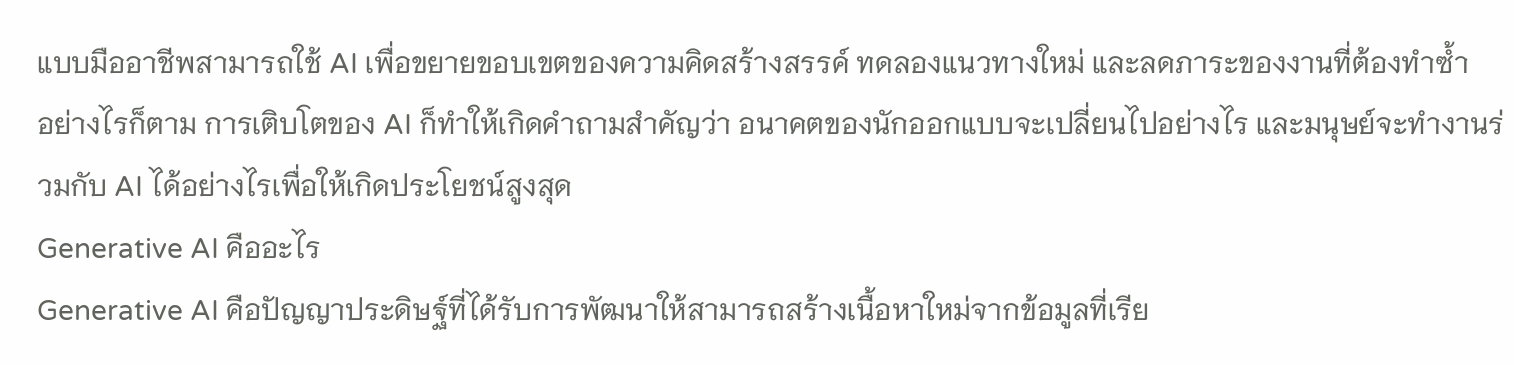แบบมืออาชีพสามารถใช้ AI เพื่อขยายขอบเขตของความคิดสร้างสรรค์ ทดลองแนวทางใหม่ และลดภาระของงานที่ต้องทำซ้ำ
อย่างไรก็ตาม การเติบโตของ AI ก็ทำให้เกิดคำถามสำคัญว่า อนาคตของนักออกแบบจะเปลี่ยนไปอย่างไร และมนุษย์จะทำงานร่วมกับ AI ได้อย่างไรเพื่อให้เกิดประโยชน์สูงสุด
Generative AI คืออะไร
Generative AI คือปัญญาประดิษฐ์ที่ได้รับการพัฒนาให้สามารถสร้างเนื้อหาใหม่จากข้อมูลที่เรีย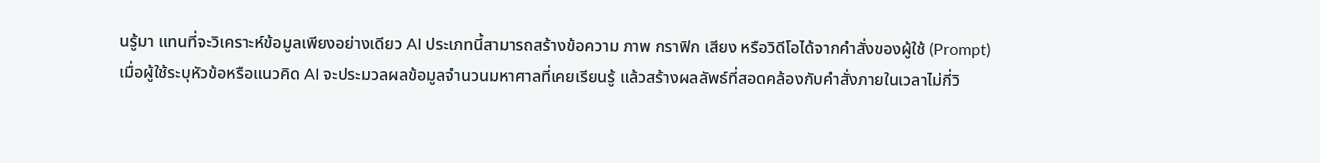นรู้มา แทนที่จะวิเคราะห์ข้อมูลเพียงอย่างเดียว AI ประเภทนี้สามารถสร้างข้อความ ภาพ กราฟิก เสียง หรือวิดีโอได้จากคำสั่งของผู้ใช้ (Prompt)
เมื่อผู้ใช้ระบุหัวข้อหรือแนวคิด AI จะประมวลผลข้อมูลจำนวนมหาศาลที่เคยเรียนรู้ แล้วสร้างผลลัพธ์ที่สอดคล้องกับคำสั่งภายในเวลาไม่กี่วิ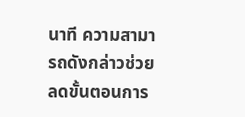นาที ความสามารถดังกล่าวช่วยลดขั้นตอนการ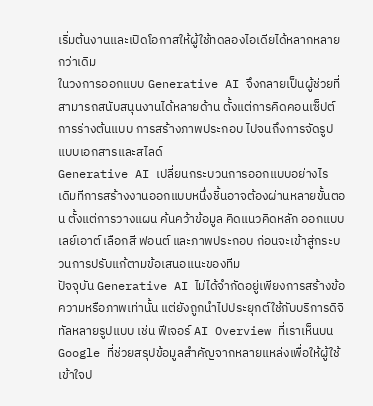เริ่มต้นงานและเปิดโอกาสให้ผู้ใช้ทดลองไอเดียได้หลากหลายกว่าเดิม
ในวงการออกแบบ Generative AI จึงกลายเป็นผู้ช่วยที่สามารถสนับสนุนงานได้หลายด้าน ตั้งแต่การคิดคอนเซ็ปต์ การร่างต้นแบบ การสร้างภาพประกอบ ไปจนถึงการจัดรูปแบบเอกสารและสไลด์
Generative AI เปลี่ยนกระบวนการออกแบบอย่างไร
เดิมทีการสร้างงานออกแบบหนึ่งชิ้นอาจต้องผ่านหลายขั้นตอน ตั้งแต่การวางแผน ค้นคว้าข้อมูล คิดแนวคิดหลัก ออกแบบเลย์เอาต์ เลือกสี ฟอนต์ และภาพประกอบ ก่อนจะเข้าสู่กระบวนการปรับแก้ตามข้อเสนอแนะของทีม
ปัจจุบัน Generative AI ไม่ได้จำกัดอยู่เพียงการสร้างข้อความหรือภาพเท่านั้น แต่ยังถูกนำไปประยุกต์ใช้กับบริการดิจิทัลหลายรูปแบบ เช่น ฟีเจอร์ AI Overview ที่เราเห็นบน Google ที่ช่วยสรุปข้อมูลสำคัญจากหลายแหล่งเพื่อให้ผู้ใช้เข้าใจป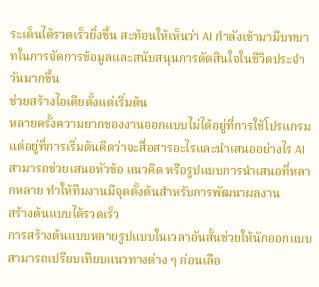ระเด็นได้รวดเร็วยิ่งขึ้น สะท้อนให้เห็นว่า AI กำลังเข้ามามีบทบาทในการจัดการข้อมูลและสนับสนุนการตัดสินใจในชีวิตประจำวันมากขึ้น
ช่วยสร้างไอเดียตั้งแต่เริ่มต้น
หลายครั้งความยากของงานออกแบบไม่ได้อยู่ที่การใช้โปรแกรม แต่อยู่ที่การเริ่มต้นคิดว่าจะสื่อสารอะไรและนำเสนออย่างไร AI สามารถช่วยเสนอหัวข้อ แนวคิด หรือรูปแบบการนำเสนอที่หลากหลาย ทำให้ทีมงานมีจุดตั้งต้นสำหรับการพัฒนาผลงาน
สร้างต้นแบบได้รวดเร็ว
การสร้างต้นแบบหลายรูปแบบในเวลาอันสั้นช่วยให้นักออกแบบสามารถเปรียบเทียบแนวทางต่าง ๆ ก่อนเลือ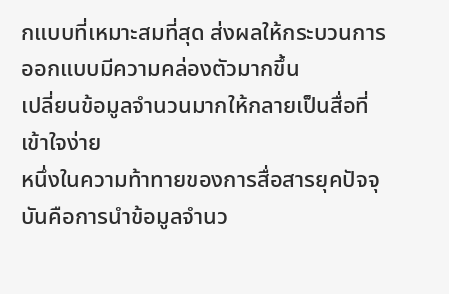กแบบที่เหมาะสมที่สุด ส่งผลให้กระบวนการออกแบบมีความคล่องตัวมากขึ้น
เปลี่ยนข้อมูลจำนวนมากให้กลายเป็นสื่อที่เข้าใจง่าย
หนึ่งในความท้าทายของการสื่อสารยุคปัจจุบันคือการนำข้อมูลจำนว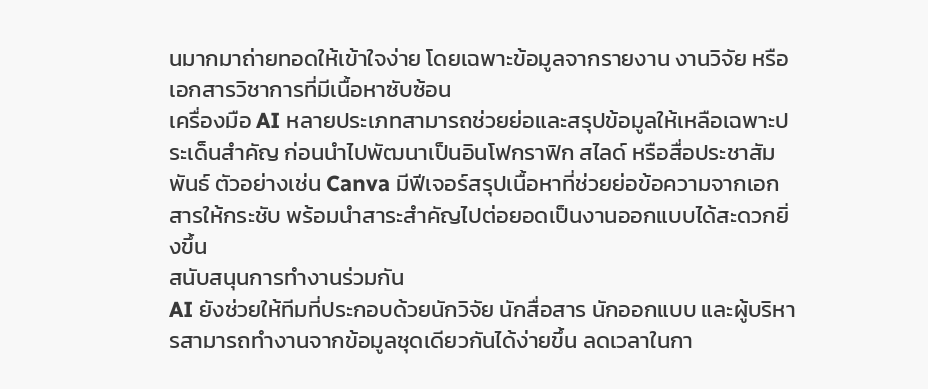นมากมาถ่ายทอดให้เข้าใจง่าย โดยเฉพาะข้อมูลจากรายงาน งานวิจัย หรือเอกสารวิชาการที่มีเนื้อหาซับซ้อน
เครื่องมือ AI หลายประเภทสามารถช่วยย่อและสรุปข้อมูลให้เหลือเฉพาะประเด็นสำคัญ ก่อนนำไปพัฒนาเป็นอินโฟกราฟิก สไลด์ หรือสื่อประชาสัมพันธ์ ตัวอย่างเช่น Canva มีฟีเจอร์สรุปเนื้อหาที่ช่วยย่อข้อความจากเอกสารให้กระชับ พร้อมนำสาระสำคัญไปต่อยอดเป็นงานออกแบบได้สะดวกยิ่งขึ้น
สนับสนุนการทำงานร่วมกัน
AI ยังช่วยให้ทีมที่ประกอบด้วยนักวิจัย นักสื่อสาร นักออกแบบ และผู้บริหารสามารถทำงานจากข้อมูลชุดเดียวกันได้ง่ายขึ้น ลดเวลาในกา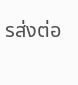รส่งต่อ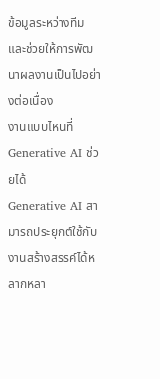ข้อมูลระหว่างทีม และช่วยให้การพัฒนาผลงานเป็นไปอย่างต่อเนื่อง
งานแบบไหนที่ Generative AI ช่วยได้
Generative AI สามารถประยุกต์ใช้กับงานสร้างสรรค์ได้หลากหลา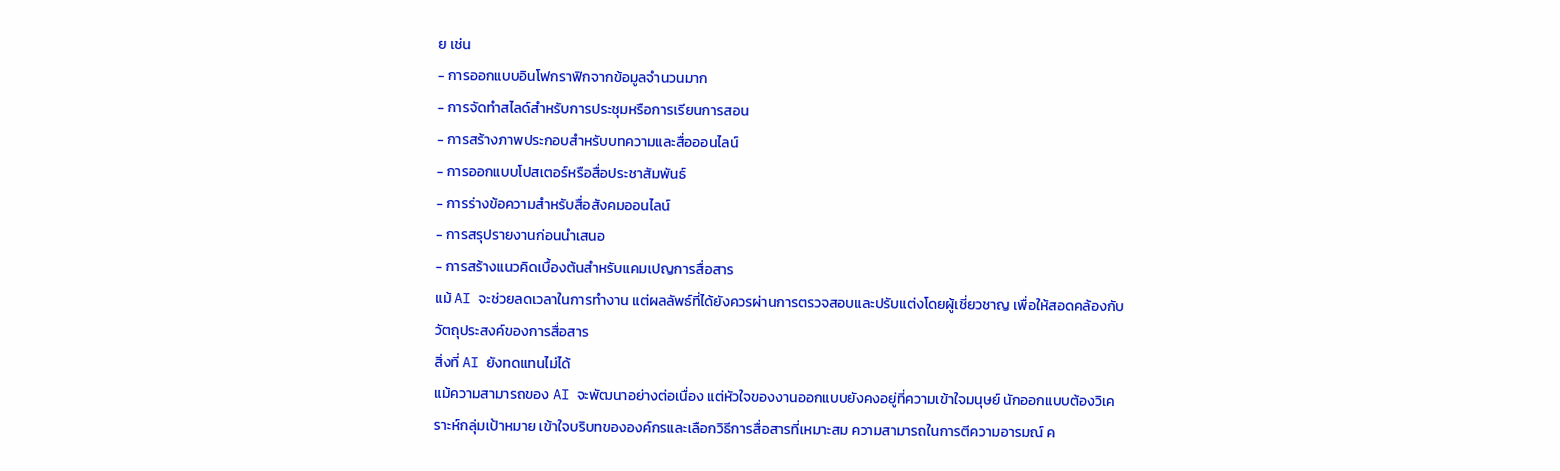ย เช่น
- การออกแบบอินโฟกราฟิกจากข้อมูลจำนวนมาก
- การจัดทำสไลด์สำหรับการประชุมหรือการเรียนการสอน
- การสร้างภาพประกอบสำหรับบทความและสื่อออนไลน์
- การออกแบบโปสเตอร์หรือสื่อประชาสัมพันธ์
- การร่างข้อความสำหรับสื่อสังคมออนไลน์
- การสรุปรายงานก่อนนำเสนอ
- การสร้างแนวคิดเบื้องต้นสำหรับแคมเปญการสื่อสาร
แม้ AI จะช่วยลดเวลาในการทำงาน แต่ผลลัพธ์ที่ได้ยังควรผ่านการตรวจสอบและปรับแต่งโดยผู้เชี่ยวชาญ เพื่อให้สอดคล้องกับวัตถุประสงค์ของการสื่อสาร
สิ่งที่ AI ยังทดแทนไม่ได้
แม้ความสามารถของ AI จะพัฒนาอย่างต่อเนื่อง แต่หัวใจของงานออกแบบยังคงอยู่ที่ความเข้าใจมนุษย์ นักออกแบบต้องวิเคราะห์กลุ่มเป้าหมาย เข้าใจบริบทขององค์กรและเลือกวิธีการสื่อสารที่เหมาะสม ความสามารถในการตีความอารมณ์ ค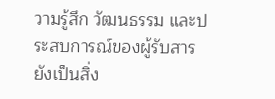วามรู้สึก วัฒนธรรม และประสบการณ์ของผู้รับสาร ยังเป็นสิ่ง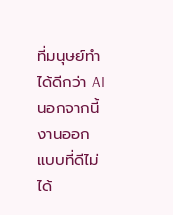ที่มนุษย์ทำได้ดีกว่า AI
นอกจากนี้ งานออกแบบที่ดีไม่ได้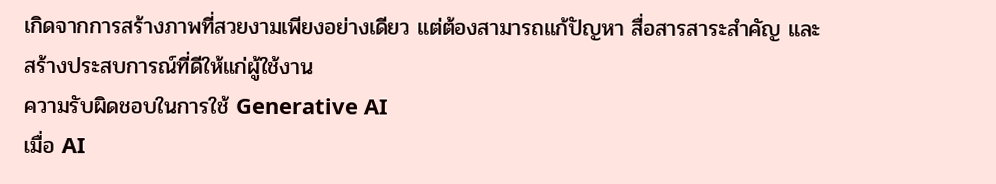เกิดจากการสร้างภาพที่สวยงามเพียงอย่างเดียว แต่ต้องสามารถแก้ปัญหา สื่อสารสาระสำคัญ และสร้างประสบการณ์ที่ดีให้แก่ผู้ใช้งาน
ความรับผิดชอบในการใช้ Generative AI
เมื่อ AI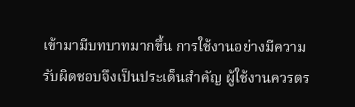เข้ามามีบทบาทมากขึ้น การใช้งานอย่างมีความรับผิดชอบจึงเป็นประเด็นสำคัญ ผู้ใช้งานควรตร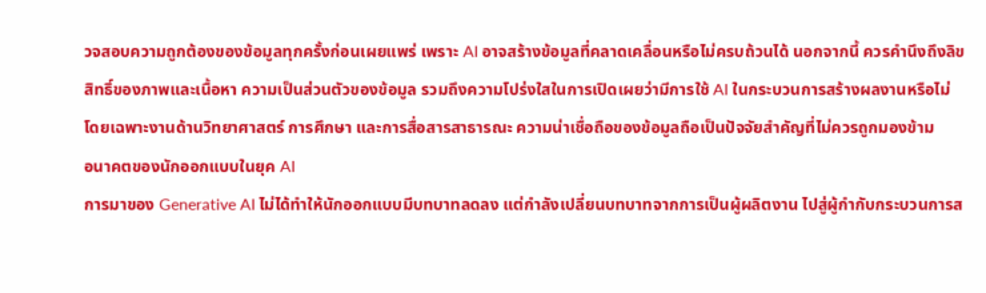วจสอบความถูกต้องของข้อมูลทุกครั้งก่อนเผยแพร่ เพราะ AI อาจสร้างข้อมูลที่คลาดเคลื่อนหรือไม่ครบถ้วนได้ นอกจากนี้ ควรคำนึงถึงลิขสิทธิ์ของภาพและเนื้อหา ความเป็นส่วนตัวของข้อมูล รวมถึงความโปร่งใสในการเปิดเผยว่ามีการใช้ AI ในกระบวนการสร้างผลงานหรือไม่
โดยเฉพาะงานด้านวิทยาศาสตร์ การศึกษา และการสื่อสารสาธารณะ ความน่าเชื่อถือของข้อมูลถือเป็นปัจจัยสำคัญที่ไม่ควรถูกมองข้าม
อนาคตของนักออกแบบในยุค AI
การมาของ Generative AI ไม่ได้ทำให้นักออกแบบมีบทบาทลดลง แต่กำลังเปลี่ยนบทบาทจากการเป็นผู้ผลิตงาน ไปสู่ผู้กำกับกระบวนการส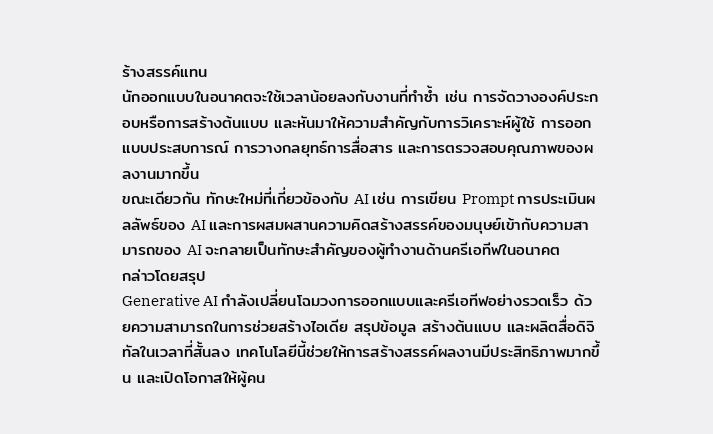ร้างสรรค์แทน
นักออกแบบในอนาคตจะใช้เวลาน้อยลงกับงานที่ทำซ้ำ เช่น การจัดวางองค์ประกอบหรือการสร้างต้นแบบ และหันมาให้ความสำคัญกับการวิเคราะห์ผู้ใช้ การออกแบบประสบการณ์ การวางกลยุทธ์การสื่อสาร และการตรวจสอบคุณภาพของผลงานมากขึ้น
ขณะเดียวกัน ทักษะใหม่ที่เกี่ยวข้องกับ AI เช่น การเขียน Prompt การประเมินผลลัพธ์ของ AI และการผสมผสานความคิดสร้างสรรค์ของมนุษย์เข้ากับความสามารถของ AI จะกลายเป็นทักษะสำคัญของผู้ทำงานด้านครีเอทีฟในอนาคต
กล่าวโดยสรุป
Generative AI กำลังเปลี่ยนโฉมวงการออกแบบและครีเอทีฟอย่างรวดเร็ว ด้วยความสามารถในการช่วยสร้างไอเดีย สรุปข้อมูล สร้างต้นแบบ และผลิตสื่อดิจิทัลในเวลาที่สั้นลง เทคโนโลยีนี้ช่วยให้การสร้างสรรค์ผลงานมีประสิทธิภาพมากขึ้น และเปิดโอกาสให้ผู้คน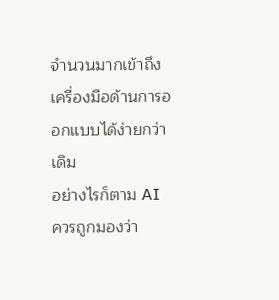จำนวนมากเข้าถึงเครื่องมือด้านการออกแบบได้ง่ายกว่าเดิม
อย่างไรก็ตาม AI ควรถูกมองว่า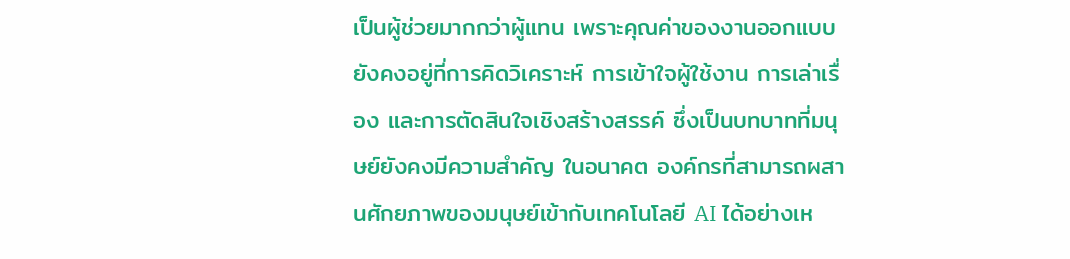เป็นผู้ช่วยมากกว่าผู้แทน เพราะคุณค่าของงานออกแบบยังคงอยู่ที่การคิดวิเคราะห์ การเข้าใจผู้ใช้งาน การเล่าเรื่อง และการตัดสินใจเชิงสร้างสรรค์ ซึ่งเป็นบทบาทที่มนุษย์ยังคงมีความสำคัญ ในอนาคต องค์กรที่สามารถผสานศักยภาพของมนุษย์เข้ากับเทคโนโลยี AI ได้อย่างเห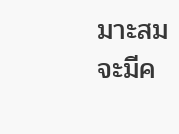มาะสม จะมีค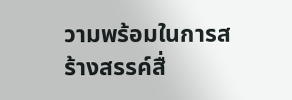วามพร้อมในการสร้างสรรค์สื่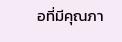อที่มีคุณภา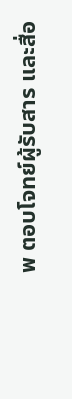พ ตอบโจทย์ผู้รับสาร และสื่อ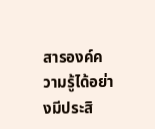สารองค์ความรู้ได้อย่างมีประสิ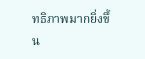ทธิภาพมากยิ่งขึ้น